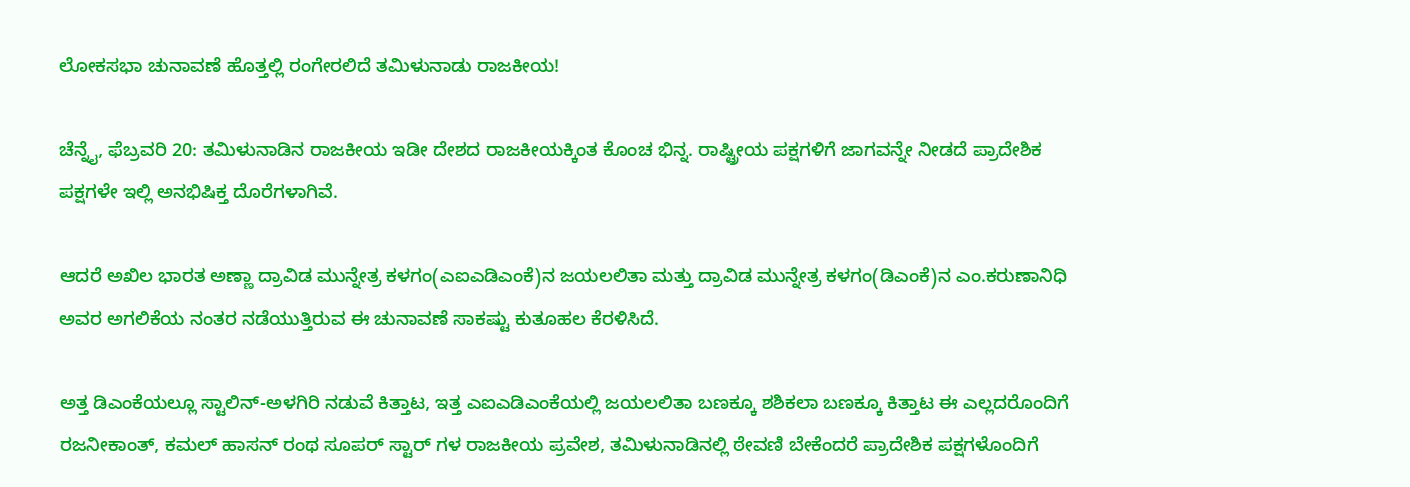ಲೋಕಸಭಾ ಚುನಾವಣೆ ಹೊತ್ತಲ್ಲಿ ರಂಗೇರಲಿದೆ ತಮಿಳುನಾಡು ರಾಜಕೀಯ!

ಚೆನ್ನೈ, ಫೆಬ್ರವರಿ 20: ತಮಿಳುನಾಡಿನ ರಾಜಕೀಯ ಇಡೀ ದೇಶದ ರಾಜಕೀಯಕ್ಕಿಂತ ಕೊಂಚ ಭಿನ್ನ. ರಾಷ್ಟ್ರೀಯ ಪಕ್ಷಗಳಿಗೆ ಜಾಗವನ್ನೇ ನೀಡದೆ ಪ್ರಾದೇಶಿಕ ಪಕ್ಷಗಳೇ ಇಲ್ಲಿ ಅನಭಿಷಿಕ್ತ ದೊರೆಗಳಾಗಿವೆ.

ಆದರೆ ಅಖಿಲ ಭಾರತ ಅಣ್ಣಾ ದ್ರಾವಿಡ ಮುನ್ನೇತ್ರ ಕಳಗಂ(ಎಐಎಡಿಎಂಕೆ)ನ ಜಯಲಲಿತಾ ಮತ್ತು ದ್ರಾವಿಡ ಮುನ್ನೇತ್ರ ಕಳಗಂ(ಡಿಎಂಕೆ)ನ ಎಂ.ಕರುಣಾನಿಧಿ ಅವರ ಅಗಲಿಕೆಯ ನಂತರ ನಡೆಯುತ್ತಿರುವ ಈ ಚುನಾವಣೆ ಸಾಕಷ್ಟು ಕುತೂಹಲ ಕೆರಳಿಸಿದೆ.

ಅತ್ತ ಡಿಎಂಕೆಯಲ್ಲೂ ಸ್ಟಾಲಿನ್-ಅಳಗಿರಿ ನಡುವೆ ಕಿತ್ತಾಟ, ಇತ್ತ ಎಐಎಡಿಎಂಕೆಯಲ್ಲಿ ಜಯಲಲಿತಾ ಬಣಕ್ಕೂ ಶಶಿಕಲಾ ಬಣಕ್ಕೂ ಕಿತ್ತಾಟ ಈ ಎಲ್ಲದರೊಂದಿಗೆ ರಜನೀಕಾಂತ್, ಕಮಲ್ ಹಾಸನ್ ರಂಥ ಸೂಪರ್ ಸ್ಟಾರ್ ಗಳ ರಾಜಕೀಯ ಪ್ರವೇಶ, ತಮಿಳುನಾಡಿನಲ್ಲಿ ಠೇವಣಿ ಬೇಕೆಂದರೆ ಪ್ರಾದೇಶಿಕ ಪಕ್ಷಗಳೊಂದಿಗೆ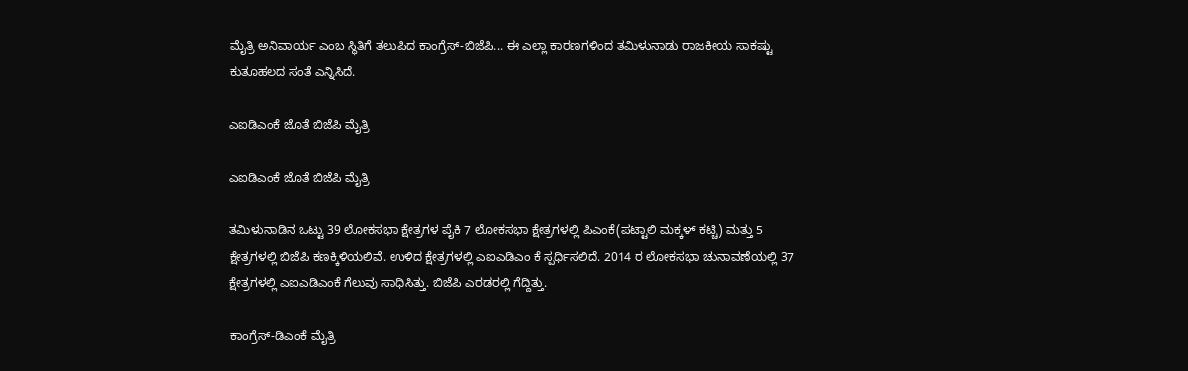ಮೈತ್ರಿ ಅನಿವಾರ್ಯ ಎಂಬ ಸ್ಥಿತಿಗೆ ತಲುಪಿದ ಕಾಂಗ್ರೆಸ್-ಬಿಜೆಪಿ... ಈ ಎಲ್ಲಾ ಕಾರಣಗಳಿಂದ ತಮಿಳುನಾಡು ರಾಜಕೀಯ ಸಾಕಷ್ಟು ಕುತೂಹಲದ ಸಂತೆ ಎನ್ನಿಸಿದೆ.

ಎಐಡಿಎಂಕೆ ಜೊತೆ ಬಿಜೆಪಿ ಮೈತ್ರಿ

ಎಐಡಿಎಂಕೆ ಜೊತೆ ಬಿಜೆಪಿ ಮೈತ್ರಿ

ತಮಿಳುನಾಡಿನ ಒಟ್ಟು 39 ಲೋಕಸಭಾ ಕ್ಷೇತ್ರಗಳ ಪೈಕಿ 7 ಲೋಕಸಭಾ ಕ್ಷೇತ್ರಗಳಲ್ಲಿ ಪಿಎಂಕೆ(ಪಟ್ಟಾಲಿ ಮಕ್ಕಳ್ ಕಟ್ಚಿ) ಮತ್ತು 5 ಕ್ಷೇತ್ರಗಳಲ್ಲಿ ಬಿಜೆಪಿ ಕಣಕ್ಕಿಳಿಯಲಿವೆ. ಉಳಿದ ಕ್ಷೇತ್ರಗಳಲ್ಲಿ ಎಐಎಡಿಎಂ ಕೆ ಸ್ಪರ್ಧಿಸಲಿದೆ. 2014 ರ ಲೋಕಸಭಾ ಚುನಾವಣೆಯಲ್ಲಿ 37 ಕ್ಷೇತ್ರಗಳಲ್ಲಿ ಎಐಎಡಿಎಂಕೆ ಗೆಲುವು ಸಾಧಿಸಿತ್ತು. ಬಿಜೆಪಿ ಎರಡರಲ್ಲಿ ಗೆದ್ದಿತ್ತು.

ಕಾಂಗ್ರೆಸ್-ಡಿಎಂಕೆ ಮೈತ್ರಿ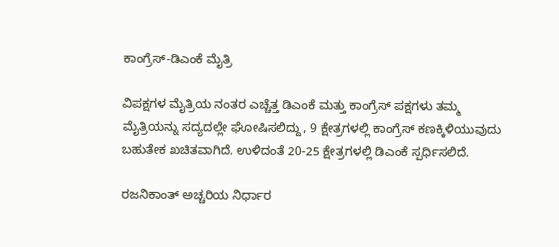ಕಾಂಗ್ರೆಸ್-ಡಿಎಂಕೆ ಮೈತ್ರಿ

ವಿಪಕ್ಷಗಳ ಮೈತ್ರಿಯ ನಂತರ ಎಚ್ಚೆತ್ತ ಡಿಎಂಕೆ ಮತ್ತು ಕಾಂಗ್ರೆಸ್ ಪಕ್ಷಗಳು ತಮ್ಮ ಮೈತ್ರಿಯನ್ನು ಸದ್ಯದಲ್ಲೇ ಘೋಷಿಸಲಿದ್ದು, 9 ಕ್ಷೇತ್ರಗಳಲ್ಲಿ ಕಾಂಗ್ರೆಸ್ ಕಣಕ್ಕಿಳಿಯುವುದು ಬಹುತೇಕ ಖಚಿತವಾಗಿದೆ. ಉಳಿದಂತೆ 20-25 ಕ್ಷೇತ್ರಗಳಲ್ಲಿ ಡಿಎಂಕೆ ಸ್ಪರ್ಧಿಸಲಿದೆ.

ರಜನಿಕಾಂತ್ ಅಚ್ಚರಿಯ ನಿರ್ಧಾರ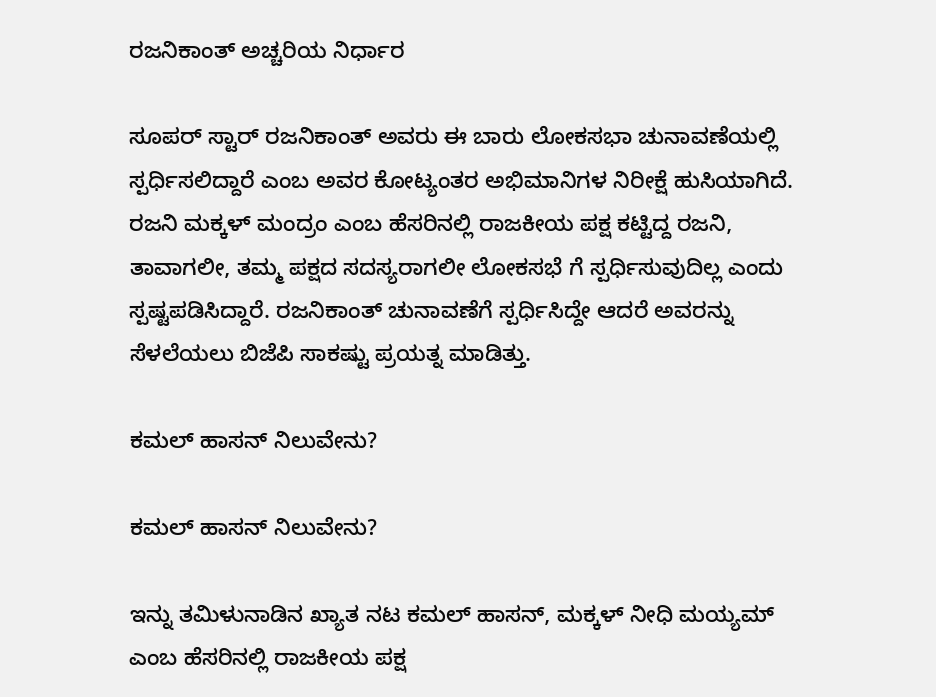ರಜನಿಕಾಂತ್ ಅಚ್ಚರಿಯ ನಿರ್ಧಾರ

ಸೂಪರ್ ಸ್ಟಾರ್ ರಜನಿಕಾಂತ್ ಅವರು ಈ ಬಾರು ಲೋಕಸಭಾ ಚುನಾವಣೆಯಲ್ಲಿ ಸ್ಪರ್ಧಿಸಲಿದ್ದಾರೆ ಎಂಬ ಅವರ ಕೋಟ್ಯಂತರ ಅಭಿಮಾನಿಗಳ ನಿರೀಕ್ಷೆ ಹುಸಿಯಾಗಿದೆ. ರಜನಿ ಮಕ್ಕಳ್ ಮಂದ್ರಂ ಎಂಬ ಹೆಸರಿನಲ್ಲಿ ರಾಜಕೀಯ ಪಕ್ಷ ಕಟ್ಟಿದ್ದ ರಜನಿ, ತಾವಾಗಲೀ, ತಮ್ಮ ಪಕ್ಷದ ಸದಸ್ಯರಾಗಲೀ ಲೋಕಸಭೆ ಗೆ ಸ್ಪರ್ಧಿಸುವುದಿಲ್ಲ ಎಂದು ಸ್ಪಷ್ಟಪಡಿಸಿದ್ದಾರೆ. ರಜನಿಕಾಂತ್ ಚುನಾವಣೆಗೆ ಸ್ಪರ್ಧಿಸಿದ್ದೇ ಆದರೆ ಅವರನ್ನು ಸೆಳಲೆಯಲು ಬಿಜೆಪಿ ಸಾಕಷ್ಟು ಪ್ರಯತ್ನ ಮಾಡಿತ್ತು.

ಕಮಲ್ ಹಾಸನ್ ನಿಲುವೇನು?

ಕಮಲ್ ಹಾಸನ್ ನಿಲುವೇನು?

ಇನ್ನು ತಮಿಳುನಾಡಿನ ಖ್ಯಾತ ನಟ ಕಮಲ್ ಹಾಸನ್, ಮಕ್ಕಳ್ ನೀಧಿ ಮಯ್ಯಮ್ ಎಂಬ ಹೆಸರಿನಲ್ಲಿ ರಾಜಕೀಯ ಪಕ್ಷ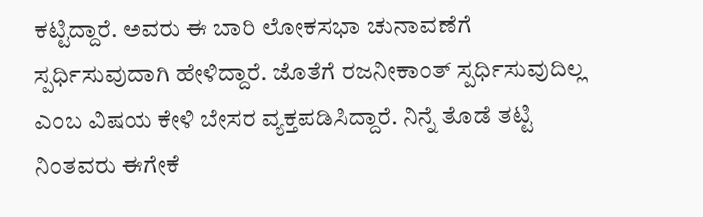ಕಟ್ಟಿದ್ದಾರೆ. ಅವರು ಈ ಬಾರಿ ಲೋಕಸಭಾ ಚುನಾವಣೆಗೆ ಸ್ಪರ್ಧಿಸುವುದಾಗಿ ಹೇಳಿದ್ದಾರೆ. ಜೊತೆಗೆ ರಜನೀಕಾಂತ್ ಸ್ಪರ್ಧಿಸುವುದಿಲ್ಲ ಎಂಬ ವಿಷಯ ಕೇಳಿ ಬೇಸರ ವ್ಯಕ್ತಪಡಿಸಿದ್ದಾರೆ. ನಿನ್ನೆ ತೊಡೆ ತಟ್ಟಿ ನಿಂತವರು ಈಗೇಕೆ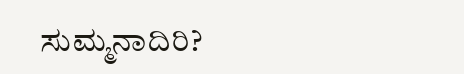ಸುಮ್ಮನಾದಿರಿ?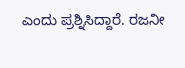ಎಂದು ಪ್ರಶ್ನಿಸಿದ್ದಾರೆ. ರಜನೀ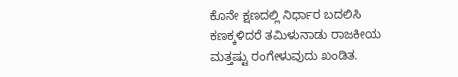ಕೊನೇ ಕ್ಷಣದಲ್ಲಿ ನಿರ್ಧಾರ ಬದಲಿಸಿ ಕಣಕ್ಕಳಿದರೆ ತಮಿಳುನಾಡು ರಾಜಕೀಯ ಮತ್ತಷ್ಟು ರಂಗೇಳುವುದು ಖಂಡಿತ.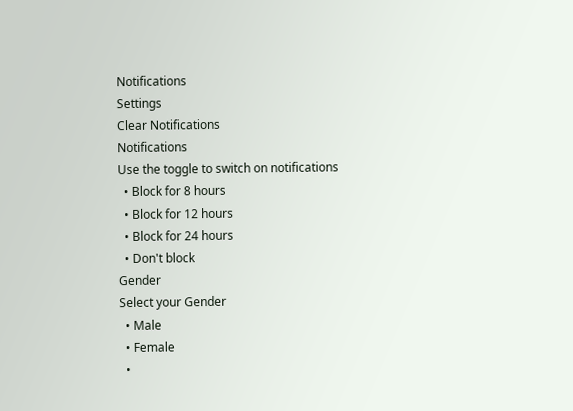Notifications
Settings
Clear Notifications
Notifications
Use the toggle to switch on notifications
  • Block for 8 hours
  • Block for 12 hours
  • Block for 24 hours
  • Don't block
Gender
Select your Gender
  • Male
  • Female
  •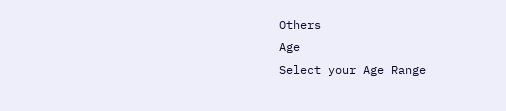Others
Age
Select your Age Range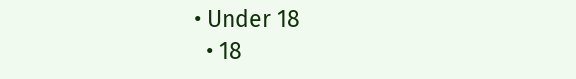• Under 18
  • 18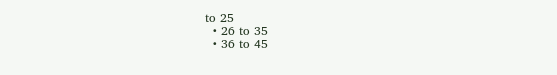to 25
  • 26 to 35
  • 36 to 45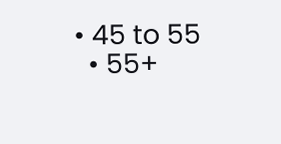• 45 to 55
  • 55+